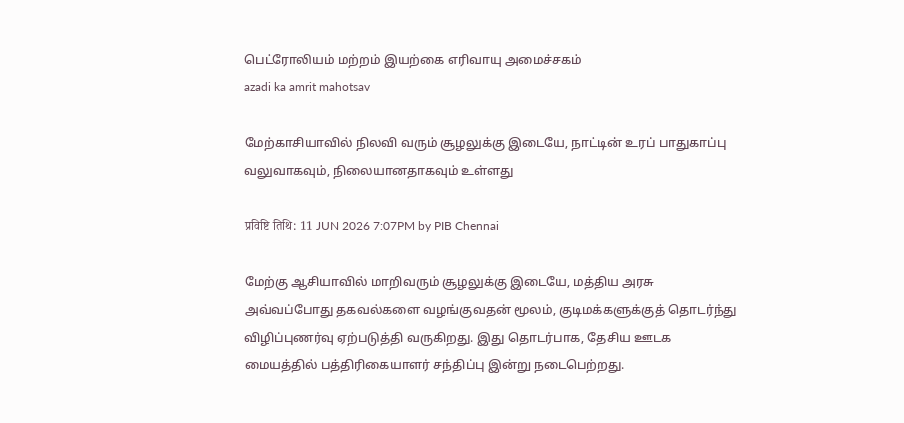பெட்ரோலியம் மற்றம் இயற்கை எரிவாயு அமைச்சகம்
azadi ka amrit mahotsav

மேற்காசியாவில் நிலவி வரும் சூழலுக்கு இடையே, நாட்டின் உரப் பாதுகாப்பு வலுவாகவும், நிலையானதாகவும் உள்ளது

प्रविष्टि तिथि: 11 JUN 2026 7:07PM by PIB Chennai

மேற்கு ஆசியாவில் மாறிவரும் சூழலுக்கு இடையே, மத்திய அரசு அவ்வப்போது தகவல்களை வழங்குவதன் மூலம், குடிமக்களுக்குத் தொடர்ந்து விழிப்புணர்வு ஏற்படுத்தி வருகிறது. இது தொடர்பாக, தேசிய ஊடக மையத்தில் பத்திரிகையாளர் சந்திப்பு இன்று நடைபெற்றது.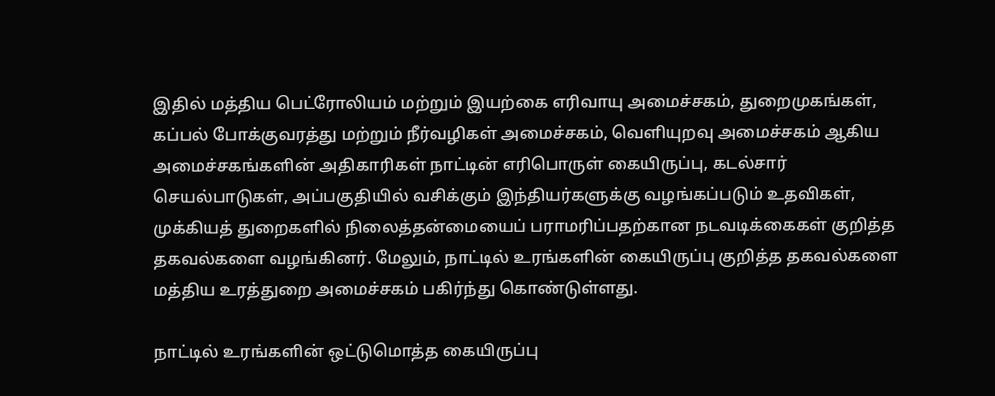இதில் மத்திய பெட்ரோலியம் மற்றும் இயற்கை எரிவாயு அமைச்சகம், துறைமுகங்கள், கப்பல் போக்குவரத்து மற்றும் நீர்வழிகள் அமைச்சகம், வெளியுறவு அமைச்சகம் ஆகிய அமைச்சகங்களின் அதிகாரிகள் நாட்டின் எரிபொருள் கையிருப்பு, கடல்சார் செயல்பாடுகள், அப்பகுதியில் வசிக்கும் இந்தியர்களுக்கு வழங்கப்படும் உதவிகள், முக்கியத் துறைகளில் நிலைத்தன்மையைப் பராமரிப்பதற்கான நடவடிக்கைகள் குறித்த தகவல்களை வழங்கினர். மேலும், நாட்டில் உரங்களின் கையிருப்பு குறித்த தகவல்களை மத்திய உரத்துறை அமைச்சகம் பகிர்ந்து கொண்டுள்ளது.

நாட்டில் உரங்களின் ஒட்டுமொத்த கையிருப்பு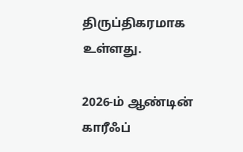திருப்திகரமாக உள்ளது.

2026-ம் ஆண்டின் காரீஃப்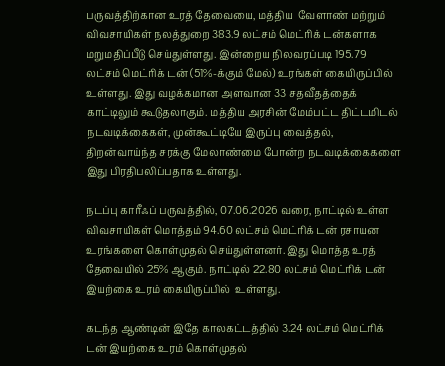பருவத்திற்கான உரத் தேவையை, மத்திய  வேளாண் மற்றும் விவசாயிகள் நலத்துறை 383.9 லட்சம் மெட்ரிக் டன்களாக மறுமதிப்பீடு செய்துள்ளது. இன்றைய நிலவரப்படி 195.79 லட்சம் மெட்ரிக் டன் (51%-க்கும் மேல்) உரங்கள் கையிருப்பில் உள்ளது. இது வழக்கமான அளவான 33 சதவீதத்தைக் காட்டிலும் கூடுதலாகும். மத்திய அரசின் மேம்பட்ட திட்டமிடல் நடவடிக்கைகள், முன்கூட்டியே இருப்பு வைத்தல், திறன்வாய்ந்த சரக்கு மேலாண்மை போன்ற நடவடிக்கைகளை இது பிரதிபலிப்பதாக உள்ளது.

நடப்பு காரீஃப் பருவத்தில், 07.06.2026 வரை, நாட்டில் உள்ள விவசாயிகள் மொத்தம் 94.60 லட்சம் மெட்ரிக் டன் ரசாயன உரங்களை கொள்முதல் செய்துள்ளனர். இது மொத்த உரத் தேவையில் 25% ஆகும். நாட்டில் 22.80 லட்சம் மெட்ரிக் டன் இயற்கை உரம் கையிருப்பில்  உள்ளது.

கடந்த ஆண்டின் இதே காலகட்டத்தில் 3.24 லட்சம் மெட்ரிக் டன் இயற்கை உரம் கொள்முதல்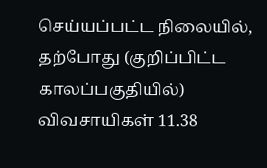செய்யப்பட்ட நிலையில், தற்போது (குறிப்பிட்ட காலப்பகுதியில்) விவசாயிகள் 11.38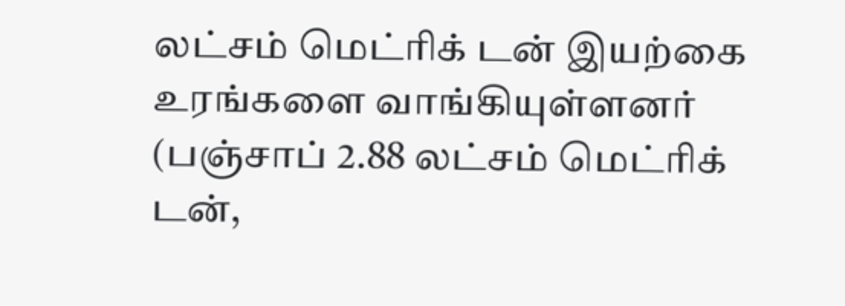லட்சம் மெட்ரிக் டன் இயற்கை உரங்களை வாங்கியுள்ளனர் (பஞ்சாப் 2.88 லட்சம் மெட்ரிக் டன்,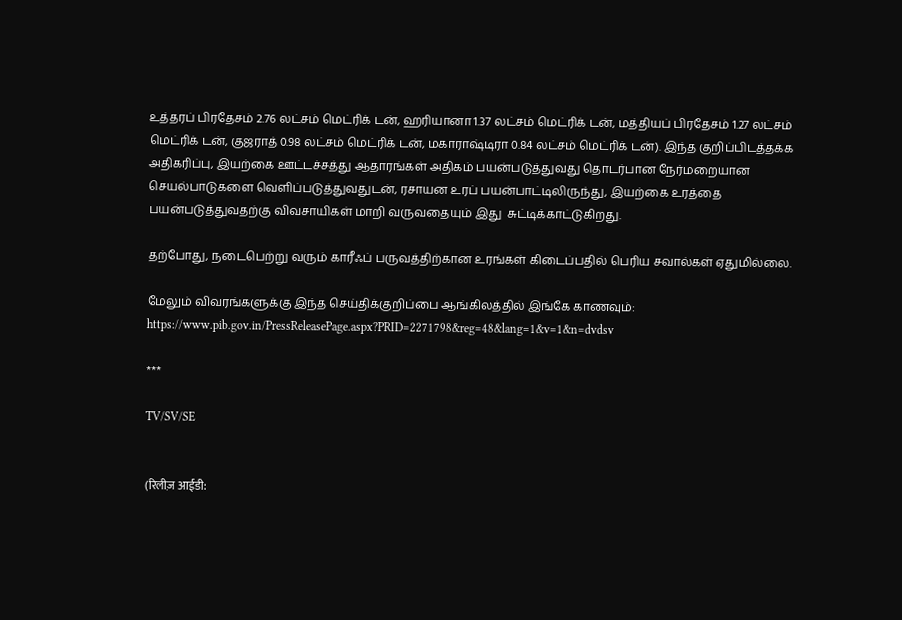உத்தரப் பிரதேசம் 2.76 லட்சம் மெட்ரிக் டன், ஹரியானா 1.37 லட்சம் மெட்ரிக் டன், மத்தியப் பிரதேசம் 1.27 லட்சம் மெட்ரிக் டன், குஜராத் 0.98 லட்சம் மெட்ரிக் டன், மகாராஷ்டிரா 0.84 லட்சம் மெட்ரிக் டன்). இந்த குறிப்பிடத்தக்க அதிகரிப்பு, இயற்கை ஊட்டச்சத்து ஆதாரங்கள் அதிகம் பயன்படுத்துவது தொடர்பான நேர்மறையான செயல்பாடுகளை வெளிப்படுத்துவதுடன், ரசாயன உரப் பயன்பாட்டிலிருந்து, இயற்கை உரத்தை பயன்படுத்துவதற்கு விவசாயிகள் மாறி வருவதையும் இது  சுட்டிக்காட்டுகிறது.

தற்போது, நடைபெற்று வரும் காரீஃப் பருவத்திற்கான உரங்கள் கிடைப்பதில் பெரிய சவால்கள் ஏதுமில்லை.

மேலும் விவரங்களுக்கு இந்த செய்திக்குறிப்பை ஆங்கிலத்தில் இங்கே காணவும்: https://www.pib.gov.in/PressReleasePage.aspx?PRID=2271798&reg=48&lang=1&v=1&n=dvdsv

***

TV/SV/SE


(रिलीज़ आईडी: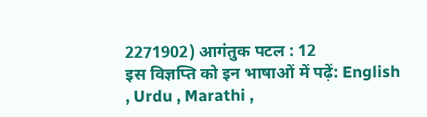2271902) आगंतुक पटल : 12
इस विज्ञप्ति को इन भाषाओं में पढ़ें: English , Urdu , Marathi ,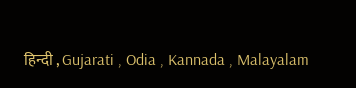हिन्दी , Gujarati , Odia , Kannada , Malayalam